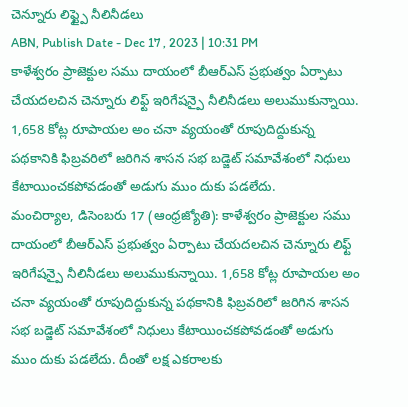చెన్నూరు లిఫ్ట్పై నీలినీడలు
ABN, Publish Date - Dec 17 , 2023 | 10:31 PM
కాళేశ్వరం ప్రాజెక్టుల సము దాయంలో బీఆర్ఎస్ ప్రభుత్వం ఏర్పాటు చేయదలచిన చెన్నూరు లిఫ్ట్ ఇరిగేషన్పై నీలినీడలు అలుముకున్నాయి. 1,658 కోట్ల రూపాయల అం చనా వ్యయంతో రూపుదిద్దుకున్న పథకానికి ఫిబ్రవరిలో జరిగిన శాసన సభ బడ్జెట్ సమావేశంలో నిధులు కేటాయించకపోవడంతో అడుగు ముం దుకు పడలేదు.
మంచిర్యాల, డిసెంబరు 17 (ఆంధ్రజ్యోతి): కాళేశ్వరం ప్రాజెక్టుల సము దాయంలో బీఆర్ఎస్ ప్రభుత్వం ఏర్పాటు చేయదలచిన చెన్నూరు లిఫ్ట్ ఇరిగేషన్పై నీలినీడలు అలుముకున్నాయి. 1,658 కోట్ల రూపాయల అం చనా వ్యయంతో రూపుదిద్దుకున్న పథకానికి ఫిబ్రవరిలో జరిగిన శాసన సభ బడ్జెట్ సమావేశంలో నిధులు కేటాయించకపోవడంతో అడుగు ముం దుకు పడలేదు. దీంతో లక్ష ఎకరాలకు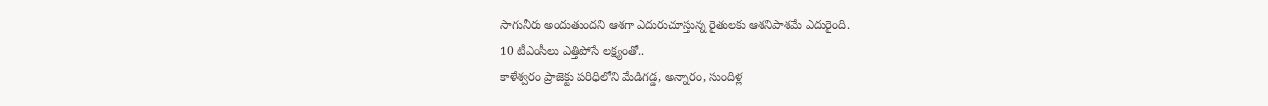సాగునీరు అందుతుందని ఆశగా ఎదురుచూస్తున్న రైతులకు ఆశనిపాశమే ఎదురైంది.
10 టీఎంసీలు ఎత్తిపోసే లక్ష్యంతో..
కాళేశ్వరం ప్రాజెక్టు పరిధిలోని మేడిగడ్డ, అన్నారం, సుందిళ్ల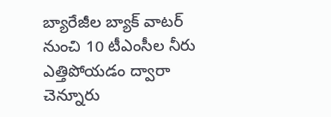బ్యారేజీల బ్యాక్ వాటర్ నుంచి 10 టీఎంసీల నీరు ఎత్తిపోయడం ద్వారా చెన్నూరు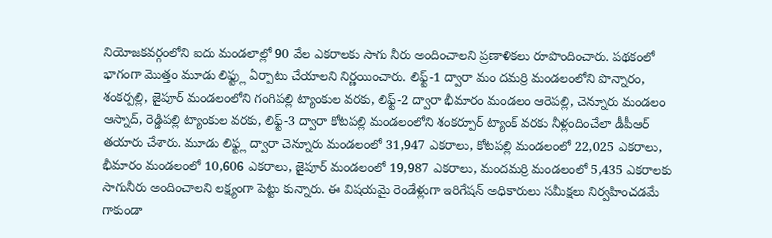నియోజకవర్గంలోని ఐదు మండలాల్లో 90 వేల ఎకరాలకు సాగు నీరు అందించాలని ప్రణాళికలు రూపొందించారు. పథకంలో భాగంగా మొత్తం మూడు లిఫ్ట్లు ఏర్పాటు చేయాలని నిర్ణయించారు. లిఫ్ట్-1 ద్వారా మం దమర్రి మండలంలోని పొన్నారం, శంకర్పల్లి, జైపూర్ మండలంలోని గంగిపల్లి ట్యాంకుల వరకు, లిఫ్ట్-2 ద్వారా భీమారం మండలం ఆరెపల్లి, చెన్నూరు మండలం ఆస్నాద్, రెడ్డిపల్లి ట్యాంకుల వరకు, లిఫ్ట్-3 ద్వారా కోటపల్లి మండలంలోని శంకర్పూర్ ట్యాంక్ వరకు నీళ్లందించేలా డీపీఆర్ తయారు చేశారు. మూడు లిఫ్ట్ల ద్వారా చెన్నూరు మండలంలో 31,947 ఎకరాలు, కోటపల్లి మండలంలో 22,025 ఎకరాలు, భీమారం మండలంలో 10,606 ఎకరాలు, జైపూర్ మండలంలో 19,987 ఎకరాలు, మందమర్రి మండలంలో 5,435 ఎకరాలకు సాగునీరు అందించాలని లక్ష్యంగా పెట్టు కున్నారు. ఈ విషయమై రెండేళ్లుగా ఇరిగేషన్ అధికారులు సమీక్షలు నిర్వహించడమే గాకుండా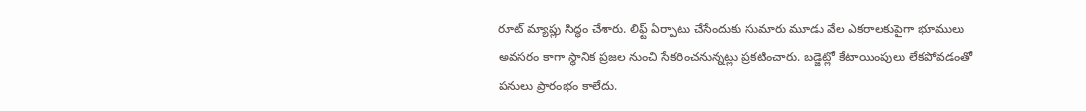రూట్ మ్యాప్లు సిద్ధం చేశారు. లిఫ్ట్ ఏర్పాటు చేసేందుకు సుమారు మూడు వేల ఎకరాలకుపైగా భూములు అవసరం కాగా స్థానిక ప్రజల నుంచి సేకరించనున్నట్లు ప్రకటించారు. బడ్జెట్లో కేటాయింపులు లేకపోవడంతో పనులు ప్రారంభం కాలేదు.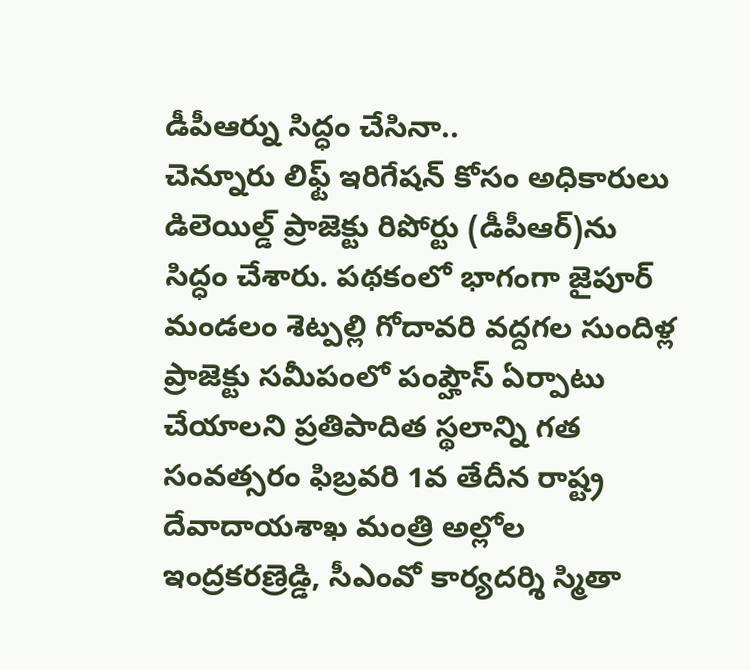డీపీఆర్ను సిద్ధం చేసినా..
చెన్నూరు లిఫ్ట్ ఇరిగేషన్ కోసం అధికారులు డిలెయిల్డ్ ప్రాజెక్టు రిపోర్టు (డీపీఆర్)ను సిద్ధం చేశారు. పథకంలో భాగంగా జైపూర్ మండలం శెట్పల్లి గోదావరి వద్దగల సుందిళ్ల ప్రాజెక్టు సమీపంలో పంప్హౌస్ ఏర్పాటు చేయాలని ప్రతిపాదిత స్థలాన్ని గత సంవత్సరం ఫిబ్రవరి 1వ తేదీన రాష్ట్ర దేవాదాయశాఖ మంత్రి అల్లోల ఇంద్రకరణ్రెడ్డి, సీఎంవో కార్యదర్శి స్మితా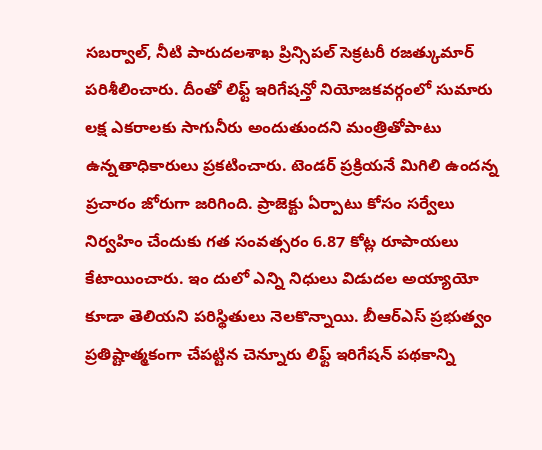సబర్వాల్, నీటి పారుదలశాఖ ప్రిన్సిపల్ సెక్రటరీ రజత్కుమార్ పరిశీలించారు. దీంతో లిఫ్ట్ ఇరిగేషన్తో నియోజకవర్గంలో సుమారు లక్ష ఎకరాలకు సాగునీరు అందుతుందని మంత్రితోపాటు ఉన్నతాధికారులు ప్రకటించారు. టెండర్ ప్రక్రియనే మిగిలి ఉందన్న ప్రచారం జోరుగా జరిగింది. ప్రాజెక్టు ఏర్పాటు కోసం సర్వేలు నిర్వహిం చేందుకు గత సంవత్సరం 6.87 కోట్ల రూపాయలు కేటాయించారు. ఇం దులో ఎన్ని నిధులు విడుదల అయ్యాయో కూడా తెలియని పరిస్థితులు నెలకొన్నాయి. బీఆర్ఎస్ ప్రభుత్వం ప్రతిష్టాత్మకంగా చేపట్టిన చెన్నూరు లిఫ్ట్ ఇరిగేషన్ పథకాన్ని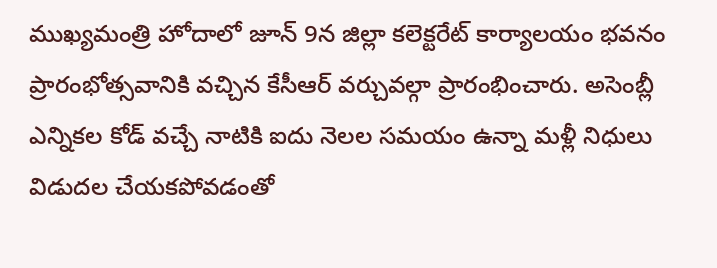ముఖ్యమంత్రి హోదాలో జూన్ 9న జిల్లా కలెక్టరేట్ కార్యాలయం భవనం ప్రారంభోత్సవానికి వచ్చిన కేసీఆర్ వర్చువల్గా ప్రారంభించారు. అసెంబ్లీ ఎన్నికల కోడ్ వచ్చే నాటికి ఐదు నెలల సమయం ఉన్నా మళ్లీ నిధులు విడుదల చేయకపోవడంతో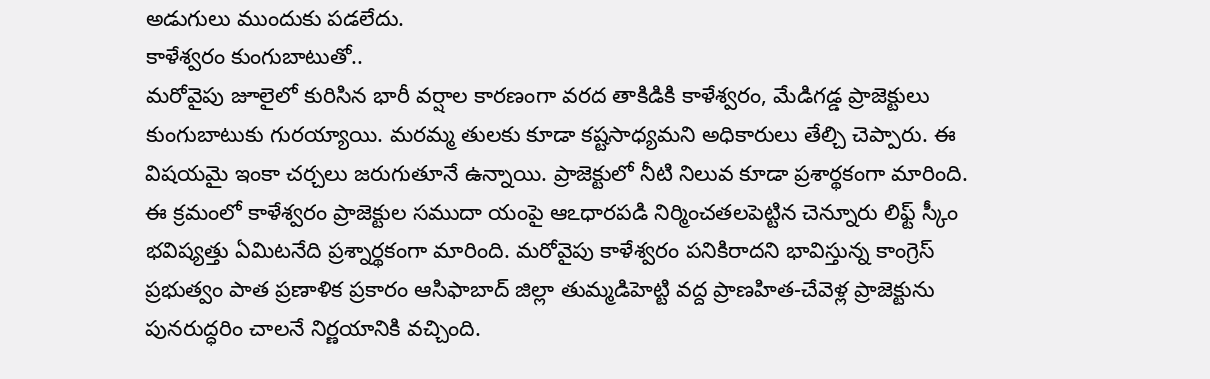అడుగులు ముందుకు పడలేదు.
కాళేశ్వరం కుంగుబాటుతో..
మరోవైపు జూలైలో కురిసిన భారీ వర్షాల కారణంగా వరద తాకిడికి కాళేశ్వరం, మేడిగడ్డ ప్రాజెక్టులు కుంగుబాటుకు గురయ్యాయి. మరమ్మ తులకు కూడా కష్టసాధ్యమని అధికారులు తేల్చి చెప్పారు. ఈ విషయమై ఇంకా చర్చలు జరుగుతూనే ఉన్నాయి. ప్రాజెక్టులో నీటి నిలువ కూడా ప్రశార్థకంగా మారింది. ఈ క్రమంలో కాళేశ్వరం ప్రాజెక్టుల సముదా యంపై ఆఽధారపడి నిర్మించతలపెట్టిన చెన్నూరు లిఫ్ట్ స్కీం భవిష్యత్తు ఏమిటనేది ప్రశ్నార్థకంగా మారింది. మరోవైపు కాళేశ్వరం పనికిరాదని భావిస్తున్న కాంగ్రెస్ ప్రభుత్వం పాత ప్రణాళిక ప్రకారం ఆసిఫాబాద్ జిల్లా తుమ్మడిహెట్టి వద్ద ప్రాణహిత-చేవెళ్ల ప్రాజెక్టును పునరుద్ధరిం చాలనే నిర్ణయానికి వచ్చింది.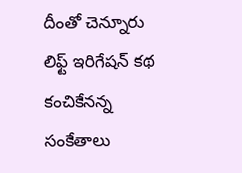దీంతో చెన్నూరు లిఫ్ట్ ఇరిగేషన్ కథ కంచికేనన్న సంకేతాలు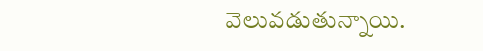వెలువడుతున్నాయి.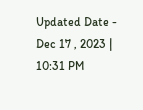Updated Date - Dec 17 , 2023 | 10:31 PM